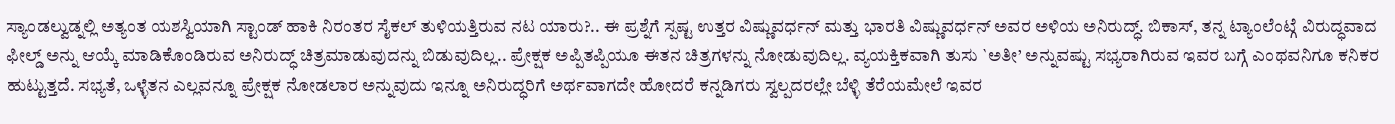ಸ್ಯಾಂಡಲ್ವುಡ್ನಲ್ಲಿ ಅತ್ಯಂತ ಯಶಸ್ವಿಯಾಗಿ ಸ್ಟಾಂಡ್ ಹಾಕಿ ನಿರಂತರ ಸೈಕಲ್ ತುಳಿಯತ್ತಿರುವ ನಟ ಯಾರು?.. ಈ ಪ್ರಶ್ನೆಗೆ ಸ್ಪಷ್ಟ ಉತ್ತರ ವಿಷ್ಣುವರ್ಧನ್ ಮತ್ತು ಭಾರತಿ ವಿಷ್ಣುವರ್ಧನ್ ಅವರ ಅಳಿಯ ಅನಿರುದ್ಧ್. ಬಿಕಾಸ್, ತನ್ನ ಟ್ಯಾಂಲೆಂಟ್ಗೆ ವಿರುದ್ಧವಾದ ಫೀಲ್ಡ್ ಅನ್ನು ಆಯ್ಕೆ ಮಾಡಿಕೊಂಡಿರುವ ಅನಿರುದ್ಧ್ ಚಿತ್ರಮಾಡುವುದನ್ನು ಬಿಡುವುದಿಲ್ಲ.. ಪ್ರೇಕ್ಷಕ ಅಪ್ಪಿತಪ್ಪಿಯೂ ಈತನ ಚಿತ್ರಗಳನ್ನು ನೋಡುವುದಿಲ್ಲ. ವ್ಯಯಕ್ತಿಕವಾಗಿ ತುಸು `ಅತೀ’ ಅನ್ನುವಷ್ಟು ಸಭ್ಯರಾಗಿರುವ ಇವರ ಬಗ್ಗೆ ಎಂಥವನಿಗೂ ಕನಿಕರ ಹುಟ್ಟುತ್ತದೆ. ಸಭ್ಯತೆ, ಒಳ್ಳೆತನ ಎಲ್ಲವನ್ನೂ ಪ್ರೇಕ್ಷಕ ನೋಡಲಾರ ಅನ್ನುವುದು ಇನ್ನೂ ಅನಿರುದ್ಧರಿಗೆ ಅರ್ಥವಾಗದೇ ಹೋದರೆ ಕನ್ನಡಿಗರು ಸ್ವಲ್ಪದರಲ್ಲೇ ಬೆಳ್ಳಿ ತೆರೆಯಮೇಲೆ ಇವರ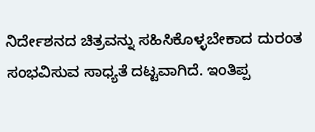ನಿರ್ದೇಶನದ ಚಿತ್ರವನ್ನು ಸಹಿಸಿಕೊಳ್ಳಬೇಕಾದ ದುರಂತ ಸಂಭವಿಸುವ ಸಾಧ್ಯತೆ ದಟ್ಟವಾಗಿದೆ. ಇಂತಿಪ್ಪ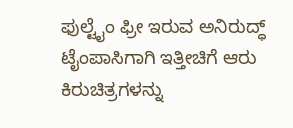ಫುಲ್ಟೈಂ ಫ್ರೀ ಇರುವ ಅನಿರುದ್ಧ್ ಟೈಂಪಾಸಿಗಾಗಿ ಇತ್ತೀಚಿಗೆ ಆರು ಕಿರುಚಿತ್ರಗಳನ್ನು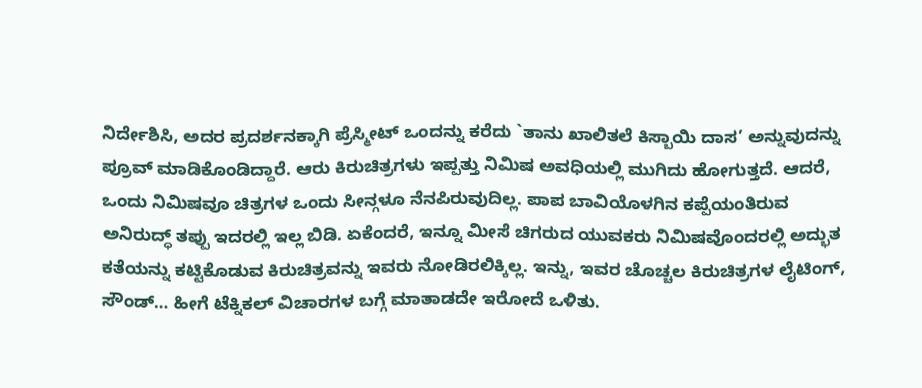ನಿರ್ದೇಶಿಸಿ, ಅದರ ಪ್ರದರ್ಶನಕ್ಕಾಗಿ ಪ್ರೆಸ್ಮೀಟ್ ಒಂದನ್ನು ಕರೆದು `ತಾನು ಖಾಲಿತಲೆ ಕಿಸ್ಬಾಯಿ ದಾಸ’ ಅನ್ನುವುದನ್ನು ಪ್ರೂವ್ ಮಾಡಿಕೊಂಡಿದ್ದಾರೆ. ಆರು ಕಿರುಚಿತ್ರಗಳು ಇಪ್ಪತ್ತು ನಿಮಿಷ ಅವಧಿಯಲ್ಲಿ ಮುಗಿದು ಹೋಗುತ್ತದೆ. ಆದರೆ, ಒಂದು ನಿಮಿಷವೂ ಚಿತ್ರಗಳ ಒಂದು ಸೀನ್ಗಳೂ ನೆನಪಿರುವುದಿಲ್ಲ. ಪಾಪ ಬಾವಿಯೊಳಗಿನ ಕಪ್ಪೆಯಂತಿರುವ ಅನಿರುದ್ಧ್ ತಪ್ಪು ಇದರಲ್ಲಿ ಇಲ್ಲ ಬಿಡಿ. ಏಕೆಂದರೆ, ಇನ್ನೂ ಮೀಸೆ ಚಿಗರುದ ಯುವಕರು ನಿಮಿಷವೊಂದರಲ್ಲಿ ಅದ್ಭುತ ಕತೆಯನ್ನು ಕಟ್ಟಿಕೊಡುವ ಕಿರುಚಿತ್ರವನ್ನು ಇವರು ನೋಡಿರಲಿಕ್ಕಿಲ್ಲ. ಇನ್ನು, ಇವರ ಚೊಚ್ಚಲ ಕಿರುಚಿತ್ರಗಳ ಲೈಟಿಂಗ್, ಸೌಂಡ್… ಹೀಗೆ ಟೆಕ್ನಿಕಲ್ ವಿಚಾರಗಳ ಬಗ್ಗೆ ಮಾತಾಡದೇ ಇರೋದೆ ಒಳಿತು.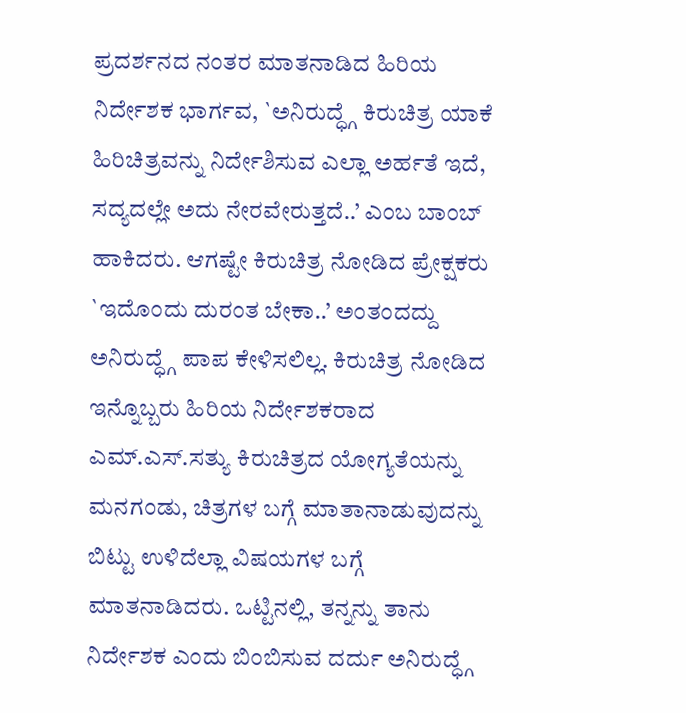ಪ್ರದರ್ಶನದ ನಂತರ ಮಾತನಾಡಿದ ಹಿರಿಯ ನಿರ್ದೇಶಕ ಭಾರ್ಗವ, `ಅನಿರುದ್ಧ್ಗೆ ಕಿರುಚಿತ್ರ ಯಾಕೆ ಹಿರಿಚಿತ್ರವನ್ನು ನಿರ್ದೇಶಿಸುವ ಎಲ್ಲಾ ಅರ್ಹತೆ ಇದೆ, ಸದ್ಯದಲ್ಲೇ ಅದು ನೇರವೇರುತ್ತದೆ..’ ಎಂಬ ಬಾಂಬ್ ಹಾಕಿದರು. ಆಗಷ್ಟೇ ಕಿರುಚಿತ್ರ ನೋಡಿದ ಪ್ರೇಕ್ಷಕರು `ಇದೊಂದು ದುರಂತ ಬೇಕಾ..’ ಅಂತಂದದ್ದು ಅನಿರುದ್ಧ್ಗೆ ಪಾಪ ಕೇಳಿಸಲಿಲ್ಲ. ಕಿರುಚಿತ್ರ ನೋಡಿದ ಇನ್ನೊಬ್ಬರು ಹಿರಿಯ ನಿರ್ದೇಶಕರಾದ ಎಮ್.ಎಸ್.ಸತ್ಯು ಕಿರುಚಿತ್ರದ ಯೋಗ್ಯತೆಯನ್ನು ಮನಗಂಡು, ಚಿತ್ರಗಳ ಬಗ್ಗೆ ಮಾತಾನಾಡುವುದನ್ನು ಬಿಟ್ಟು ಉಳಿದೆಲ್ಲಾ ವಿಷಯಗಳ ಬಗ್ಗೆ ಮಾತನಾಡಿದರು. ಒಟ್ಟಿನಲ್ಲಿ, ತನ್ನನ್ನು ತಾನು ನಿರ್ದೇಶಕ ಎಂದು ಬಿಂಬಿಸುವ ದರ್ದು ಅನಿರುದ್ಧ್ಗೆ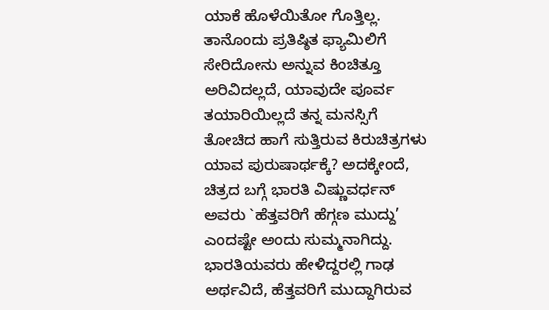ಯಾಕೆ ಹೊಳೆಯಿತೋ ಗೊತ್ತಿಲ್ಲ.
ತಾನೊಂದು ಪ್ರತಿಷ್ಠಿತ ಫ್ಯಾಮಿಲಿಗೆ ಸೇರಿದೋನು ಅನ್ನುವ ಕಿಂಚಿತ್ತೂ ಅರಿವಿದಲ್ಲದೆ, ಯಾವುದೇ ಪೂರ್ವ ತಯಾರಿಯಿಲ್ಲದೆ ತನ್ನ ಮನಸ್ಸಿಗೆ ತೋಚಿದ ಹಾಗೆ ಸುತ್ತಿರುವ ಕಿರುಚಿತ್ರಗಳು ಯಾವ ಪುರುಷಾರ್ಥಕ್ಕೆ? ಅದಕ್ಕೇಂದೆ, ಚಿತ್ರದ ಬಗ್ಗೆ ಭಾರತಿ ವಿಷ್ಣುವರ್ಧನ್ ಅವರು `ಹೆತ್ತವರಿಗೆ ಹೆಗ್ಗಣ ಮುದ್ದು’ ಎಂದಷ್ಟೇ ಅಂದು ಸುಮ್ಮನಾಗಿದ್ದು. ಭಾರತಿಯವರು ಹೇಳಿದ್ದರಲ್ಲಿ ಗಾಢ ಅರ್ಥವಿದೆ, ಹೆತ್ತವರಿಗೆ ಮುದ್ದಾಗಿರುವ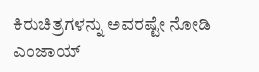ಕಿರುಚಿತ್ರಗಳನ್ನು ಅವರಷ್ಟೇ ನೋಡಿ ಎಂಜಾಯ್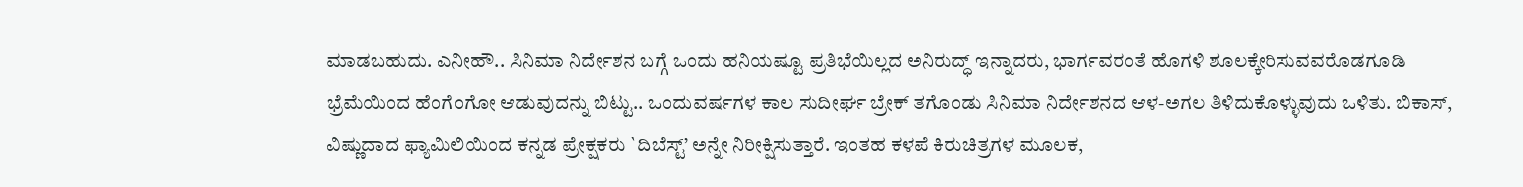ಮಾಡಬಹುದು. ಎನೀಹೌ.. ಸಿನಿಮಾ ನಿರ್ದೇಶನ ಬಗ್ಗೆ ಒಂದು ಹನಿಯಷ್ಟೂ ಪ್ರತಿಭೆಯಿಲ್ಲದ ಅನಿರುದ್ಧ್ ಇನ್ನಾದರು, ಭಾರ್ಗವರಂತೆ ಹೊಗಳಿ ಶೂಲಕ್ಕೇರಿಸುವವರೊಡಗೂಡಿ ಭ್ರೆಮೆಯಿಂದ ಹೆಂಗೆಂಗೋ ಆಡುವುದನ್ನು ಬಿಟ್ಟು.. ಒಂದುವರ್ಷಗಳ ಕಾಲ ಸುದೀರ್ಘ ಬ್ರೇಕ್ ತಗೊಂಡು ಸಿನಿಮಾ ನಿರ್ದೇಶನದ ಆಳ-ಅಗಲ ತಿಳಿದುಕೊಳ್ಳುವುದು ಒಳಿತು. ಬಿಕಾಸ್, ವಿಷ್ಣುದಾದ ಫ್ಯಾಮಿಲಿಯಿಂದ ಕನ್ನಡ ಪ್ರೇಕ್ಷಕರು `ದಿಬೆಸ್ಟ್’ ಅನ್ನೇ ನಿರೀಕ್ಷಿಸುತ್ತಾರೆ. ಇಂತಹ ಕಳಪೆ ಕಿರುಚಿತ್ರಗಳ ಮೂಲಕ,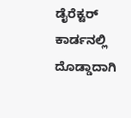ಡೈರೆಕ್ಟರ್ ಕಾರ್ಡನಲ್ಲಿ ದೊಡ್ಡಾದಾಗಿ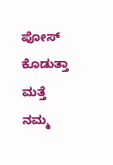ಪೋಸ್ ಕೊಡುತ್ತಾ ಮತ್ತೆ ನಮ್ಮ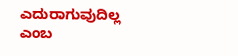ಎದುರಾಗುವುದಿಲ್ಲ ಎಂಬ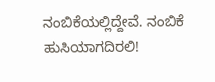ನಂಬಿಕೆಯಲ್ಲಿದ್ದೇವೆ. ನಂಬಿಕೆ ಹುಸಿಯಾಗದಿರಲಿ!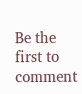Be the first to comment